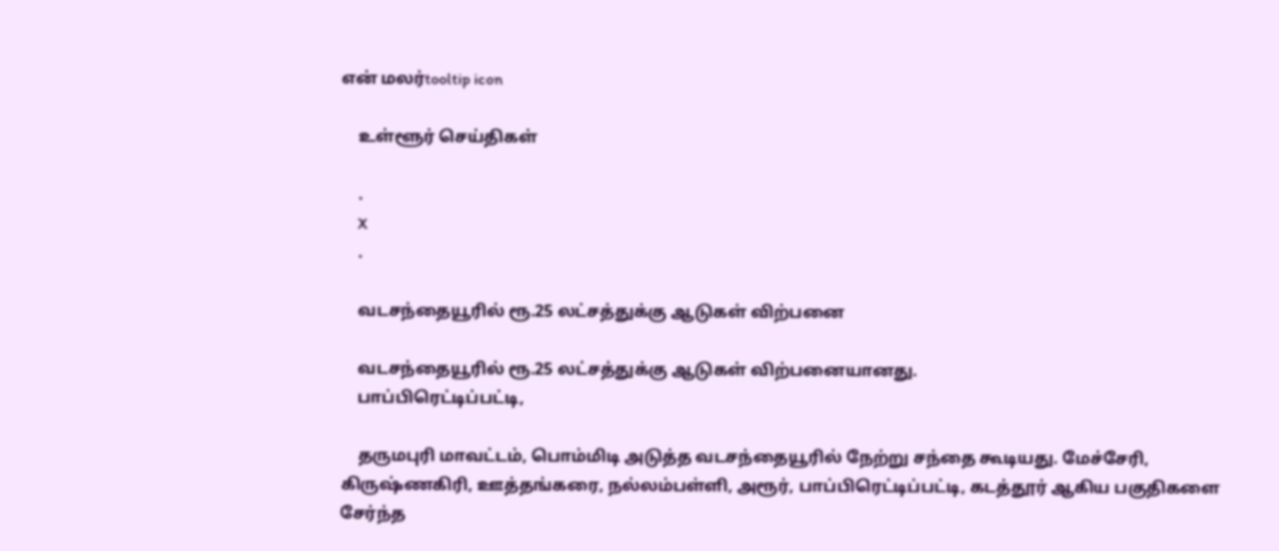என் மலர்tooltip icon

    உள்ளூர் செய்திகள்

    .
    X
    .

    வடசந்தையூரில் ரூ.25 லட்சத்துக்கு ஆடுகள் விற்பனை

    வடசந்தையூரில் ரூ.25 லட்சத்துக்கு ஆடுகள் விற்பனையானது.
    பாப்பிரெட்டிப்பட்டி,

    தருமபுரி மாவட்டம், பொம்மிடி அடுத்த வடசந்தையூரில் நேற்று சந்தை கூடியது. மேச்சேரி, கிருஷ்ணகிரி, ஊத்தங்கரை, நல்லம்பள்ளி, அரூர், பாப்பிரெட்டிப்பட்டி, கடத்தூர் ஆகிய பகுதிகளை சேர்ந்த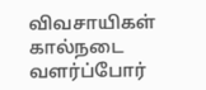விவசாயிகள் கால்நடை வளர்ப்போர்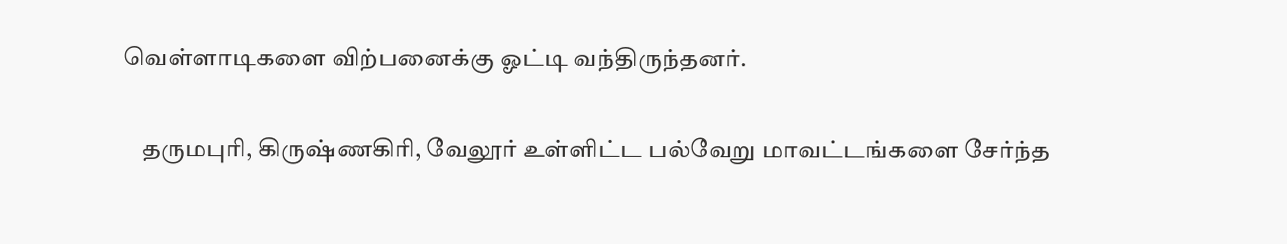வெள்ளாடிகளை விற்பனைக்கு ஓட்டி வந்திருந்தனர்.

    தருமபுரி, கிருஷ்ணகிரி, வேலூர் உள்ளிட்ட பல்வேறு மாவட்டங்களை சேர்ந்த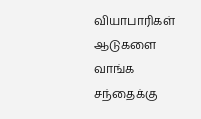வியாபாரிகள் ஆடுகளை வாங்க சந்தைக்கு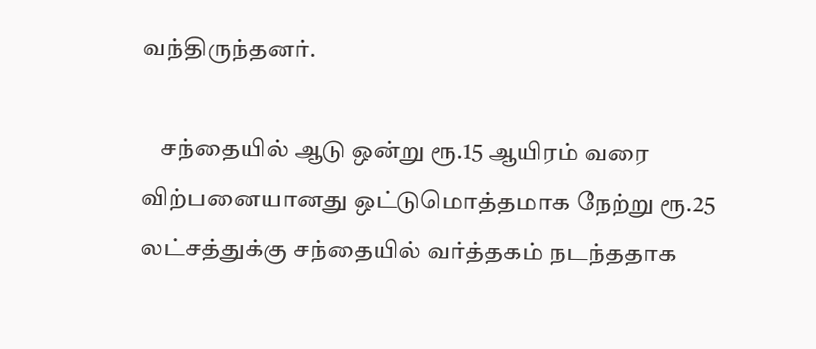வந்திருந்தனர்.

    சந்தையில் ஆடு ஒன்று ரூ.15 ஆயிரம் வரை விற்பனையானது ஒட்டுமொத்தமாக நேற்று ரூ.25 லட்சத்துக்கு சந்தையில் வர்த்தகம் நடந்ததாக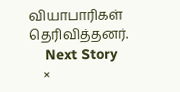வியாபாரிகள் தெரிவித்தனர்.
    Next Story
    ×